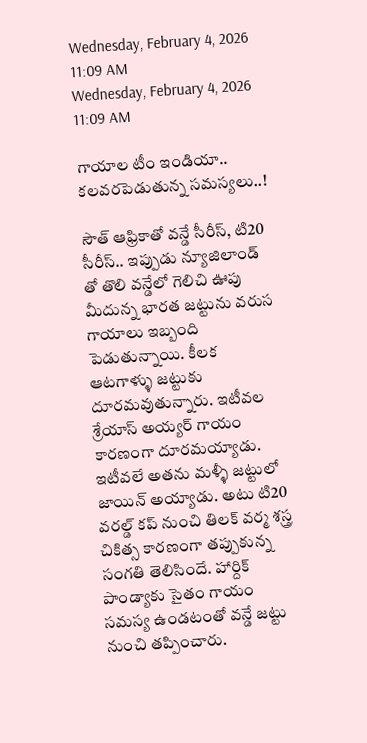Wednesday, February 4, 2026 11:09 AM
Wednesday, February 4, 2026 11:09 AM

గాయాల టీం ఇండియా.. కలవరపెడుతున్న సమస్యలు..!

సౌత్ ఆఫ్రికాతో వన్డే సీరీస్, టి20 సీరీస్.. ఇప్పుడు న్యూజిలాండ్ తో తొలి వన్డేలో గెలిచి ఊపు మీదున్న భారత జట్టును వరుస గాయాలు ఇబ్బంది పెడుతున్నాయి. కీలక ఆటగాళ్ళు జట్టుకు దూరమవుతున్నారు. ఇటీవల శ్రేయాస్ అయ్యర్ గాయం కారణంగా దూరమయ్యాడు. ఇటీవలే అతను మళ్ళీ జట్టులో జాయిన్ అయ్యాడు. అటు టి20 వరల్డ్ కప్ నుంచి తిలక్ వర్మ శస్త్ర చికిత్స కారణంగా తప్పుకున్న సంగతి తెలిసిందే. హార్దిక్ పాండ్యాకు సైతం గాయం సమస్య ఉండటంతో వన్డే జట్టు నుంచి తప్పించారు.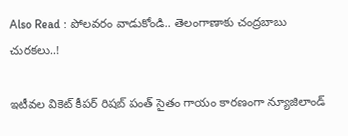Also Read : పోలవరం వాడుకోండి.. తెలంగాణాకు చంద్రబాబు చురకలు..!

ఇటీవల వికెట్ కీపర్ రిషబ్ పంత్ సైతం గాయం కారణంగా న్యూజిలాండ్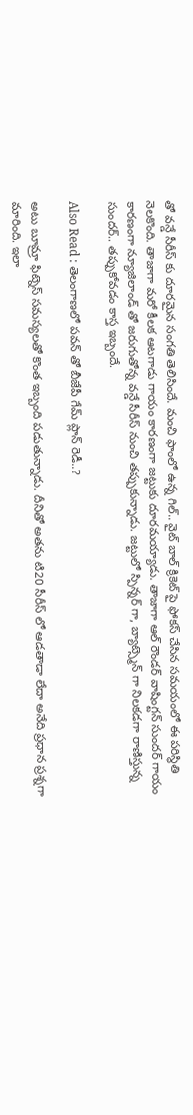తో వన్డే సీరీస్ కు దూరమైన సంగతి తెలిసిందే. మంచి ఫాంలో ఉన్న గిల్.. వైట్ బాల్ క్రికెట్ పై ఫోకస్ చేసిన సమయంలో ఈ పరిస్థితి నెలకొంది. తాజాగా మరో కీలక ఆటగాడు గాయం కారణంగా జట్టుకు దూరమయ్యాడు. తాజాగా ఆల్ రౌండర్ వాషింగ్టన్ సుందర్ గాయం కారణంగా న్యూజిలాండ్ తో జరుగుతోన్న వన్డే సీరీస్ నుంచి తప్పుకున్నాడు. జట్టులో స్పిన్నర్ గా, బ్యాట్స్మెన్ గా నిలకడగా రాణిస్తున్న సుందర్.. తప్పుకోవడం కాస్త ఇబ్బందే.

Also Read : తెలంగాణలో పవన్ తో బీజేపీ గేమ్ ప్లాన్ రెడీ..?

అటు బూమ్రా ఫిట్నెస్ సమస్యలతో కొంత ఇబ్బంది పడుతున్నాడు. దీనితో అతను టి20 సీరీస్ లో ఆడతాడా లేదా అనేది ప్రధాన ప్రశ్నగా మారింది. ఇలా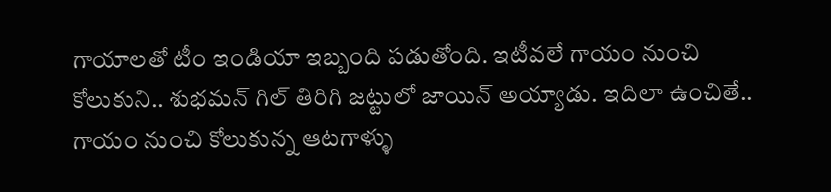గాయాలతో టీం ఇండియా ఇబ్బంది పడుతోంది. ఇటీవలే గాయం నుంచి కోలుకుని.. శుభమన్ గిల్ తిరిగి జట్టులో జాయిన్ అయ్యాడు. ఇదిలా ఉంచితే.. గాయం నుంచి కోలుకున్న ఆటగాళ్ళు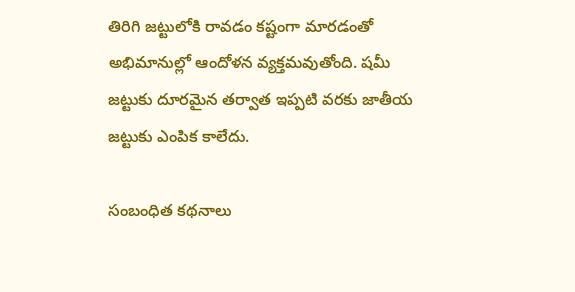తిరిగి జట్టులోకి రావడం కష్టంగా మారడంతో అభిమానుల్లో ఆందోళన వ్యక్తమవుతోంది. షమీ జట్టుకు దూరమైన తర్వాత ఇప్పటి వరకు జాతీయ జట్టుకు ఎంపిక కాలేదు.

సంబంధిత కథనాలు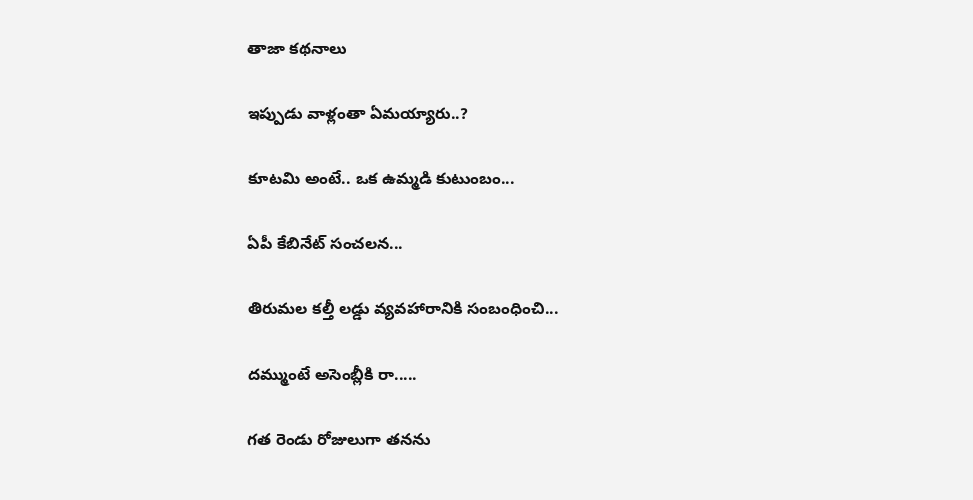తాజా కథనాలు

ఇప్పుడు వాళ్లంతా ఏమయ్యారు..?

కూటమి అంటే.. ఒక ఉమ్మడి కుటుంబం...

ఏపీ కేబినేట్ సంచలన...

తిరుమల కల్తీ లడ్డు వ్యవహారానికి సంబంధించి...

దమ్ముంటే అసెంబ్లీకి రా.....

గత రెండు రోజులుగా తనను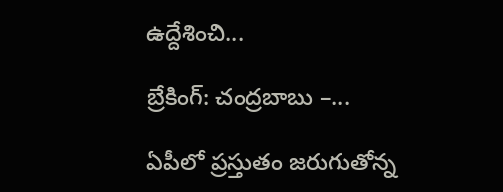ఉద్దేశించి...

బ్రేకింగ్: చంద్రబాబు –...

ఏపీలో ప్రస్తుతం జరుగుతోన్న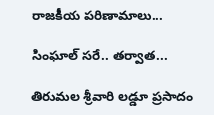రాజకీయ పరిణామాలు...

సింఘాల్‌ సరే.. తర్వాత...

తిరుమల శ్రీవారి లడ్డూ ప్రసాదం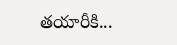తయారీకి...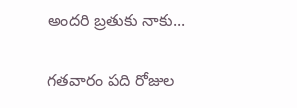అందరి బ్రతుకు నాకు...

గతవారం పది రోజుల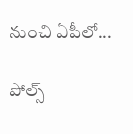నుంచి ఏపీలో...

పోల్స్